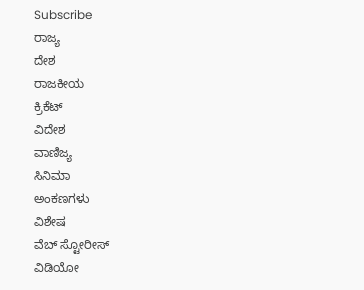Subscribe
ರಾಜ್ಯ
ದೇಶ
ರಾಜಕೀಯ
ಕ್ರಿಕೆಟ್
ವಿದೇಶ
ವಾಣಿಜ್ಯ
ಸಿನಿಮಾ
ಅಂಕಣಗಳು
ವಿಶೇಷ
ವೆಬ್ ಸ್ಟೋರೀಸ್
ವಿಡಿಯೋ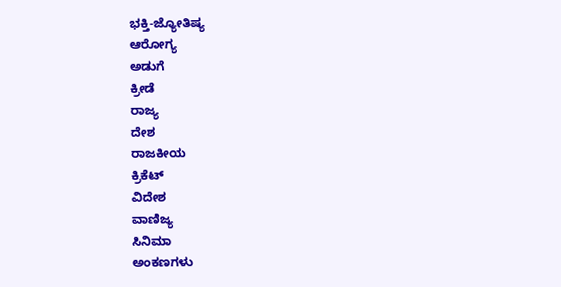ಭಕ್ತಿ-ಜ್ಯೋತಿಷ್ಯ
ಆರೋಗ್ಯ
ಅಡುಗೆ
ಕ್ರೀಡೆ
ರಾಜ್ಯ
ದೇಶ
ರಾಜಕೀಯ
ಕ್ರಿಕೆಟ್
ವಿದೇಶ
ವಾಣಿಜ್ಯ
ಸಿನಿಮಾ
ಅಂಕಣಗಳು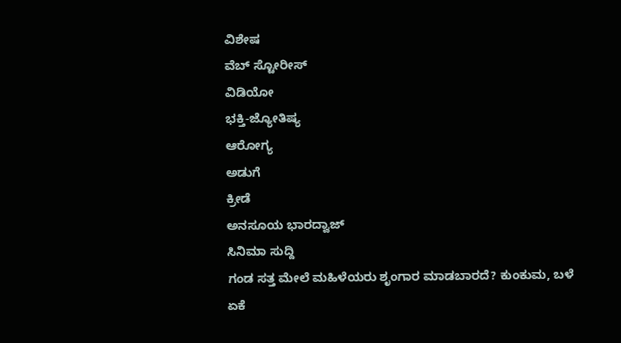ವಿಶೇಷ
ವೆಬ್ ಸ್ಟೋರೀಸ್
ವಿಡಿಯೋ
ಭಕ್ತಿ-ಜ್ಯೋತಿಷ್ಯ
ಆರೋಗ್ಯ
ಅಡುಗೆ
ಕ್ರೀಡೆ
ಅನಸೂಯ ಭಾರದ್ವಾಜ್
ಸಿನಿಮಾ ಸುದ್ದಿ
ಗಂಡ ಸತ್ತ ಮೇಲೆ ಮಹಿಳೆಯರು ಶೃಂಗಾರ ಮಾಡಬಾರದೆ? ಕುಂಕುಮ, ಬಳೆ ಏಕೆ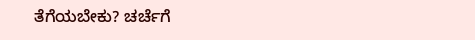ತೆಗೆಯಬೇಕು? ಚರ್ಚೆಗೆ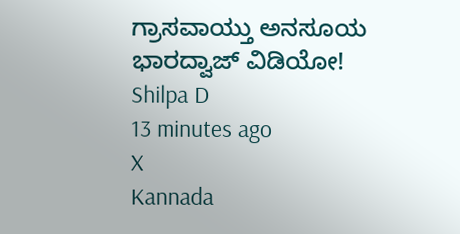ಗ್ರಾಸವಾಯ್ತು ಅನಸೂಯ ಭಾರದ್ವಾಜ್ ವಿಡಿಯೋ!
Shilpa D
13 minutes ago
X
Kannada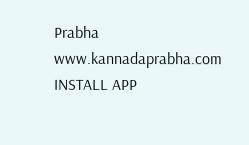Prabha
www.kannadaprabha.com
INSTALL APP